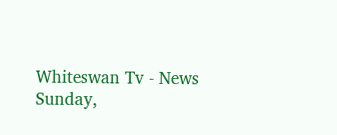Whiteswan Tv - News
Sunday,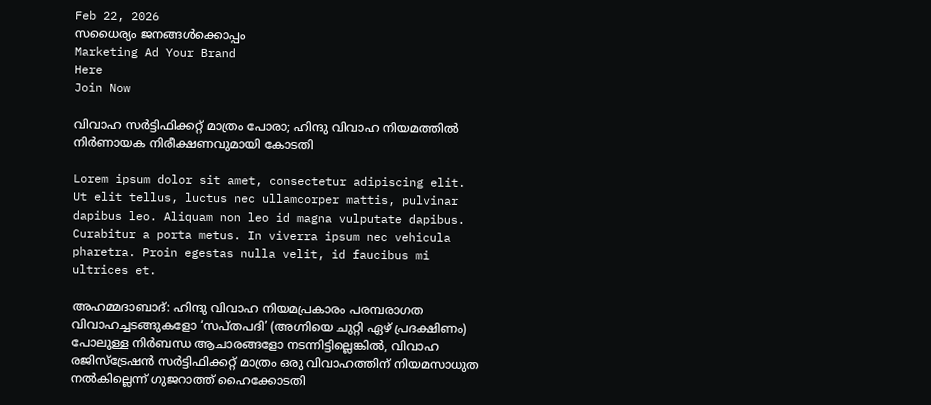Feb 22, 2026
സധൈര്യം ജനങ്ങൾക്കൊപ്പം
Marketing Ad Your Brand
Here
Join Now

വിവാഹ സർട്ടിഫിക്കറ്റ് മാത്രം പോരാ; ഹിന്ദു വിവാഹ നിയമത്തിൽ നിർണായക നിരീക്ഷണവുമായി കോടതി

Lorem ipsum dolor sit amet, consectetur adipiscing elit. Ut elit tellus, luctus nec ullamcorper mattis, pulvinar dapibus leo. Aliquam non leo id magna vulputate dapibus. Curabitur a porta metus. In viverra ipsum nec vehicula pharetra. Proin egestas nulla velit, id faucibus mi ultrices et.

അഹമ്മദാബാദ്: ഹിന്ദു വിവാഹ നിയമപ്രകാരം പരമ്പരാഗത വിവാഹച്ചടങ്ങുകളോ ‘സപ്തപദി’ (അഗ്നിയെ ചുറ്റി ഏഴ് പ്രദക്ഷിണം) പോലുള്ള നിർബന്ധ ആചാരങ്ങളോ നടന്നിട്ടില്ലെങ്കിൽ, വിവാഹ രജിസ്ട്രേഷൻ സർട്ടിഫിക്കറ്റ് മാത്രം ഒരു വിവാഹത്തിന് നിയമസാധുത നൽകില്ലെന്ന് ഗുജറാത്ത് ഹൈക്കോടതി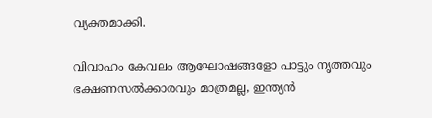വ്യക്തമാക്കി.

വിവാഹം കേവലം ആഘോഷങ്ങളോ പാട്ടും നൃത്തവും ഭക്ഷണസൽക്കാരവും മാത്രമല്ല, ഇന്ത്യൻ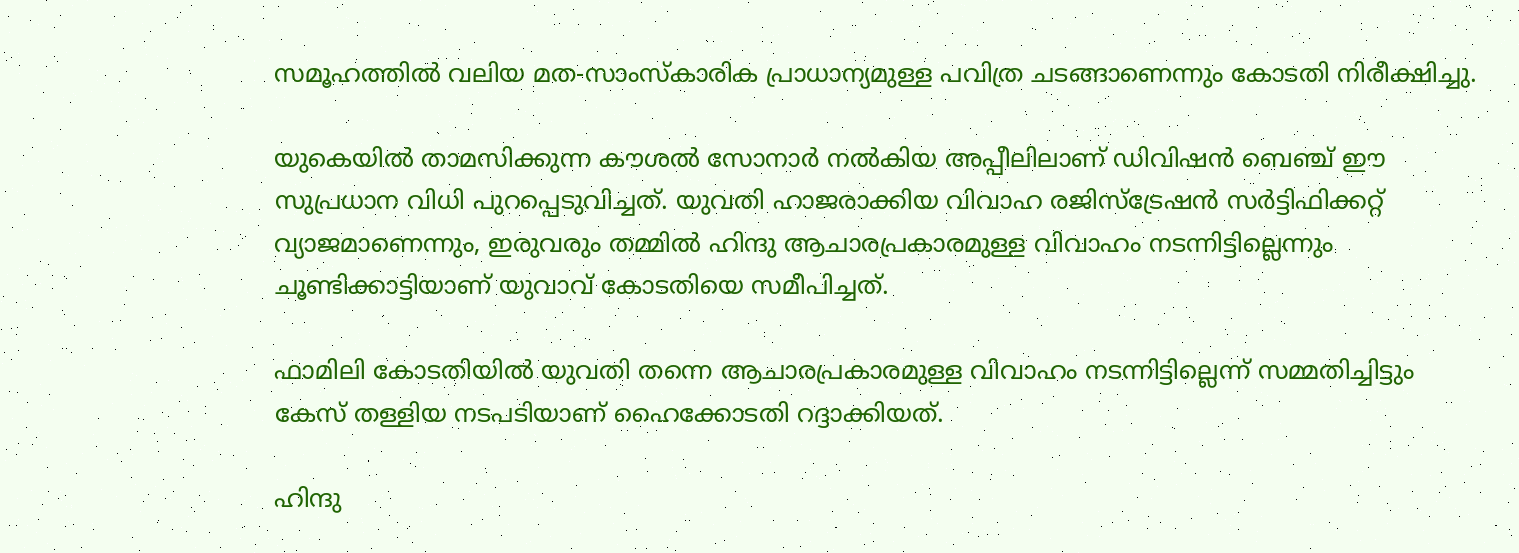സമൂഹത്തിൽ വലിയ മത-സാംസ്‌കാരിക പ്രാധാന്യമുള്ള പവിത്ര ചടങ്ങാണെന്നും കോടതി നിരീക്ഷിച്ചു.

യുകെയിൽ താമസിക്കുന്ന കൗശൽ സോനാർ നൽകിയ അപ്പീലിലാണ് ഡിവിഷൻ ബെഞ്ച് ഈ സുപ്രധാന വിധി പുറപ്പെടുവിച്ചത്. യുവതി ഹാജരാക്കിയ വിവാഹ രജിസ്ട്രേഷൻ സർട്ടിഫിക്കറ്റ് വ്യാജമാണെന്നും, ഇരുവരും തമ്മിൽ ഹിന്ദു ആചാരപ്രകാരമുള്ള വിവാഹം നടന്നിട്ടില്ലെന്നും ചൂണ്ടിക്കാട്ടിയാണ് യുവാവ് കോടതിയെ സമീപിച്ചത്.

ഫാമിലി കോടതിയിൽ യുവതി തന്നെ ആചാരപ്രകാരമുള്ള വിവാഹം നടന്നിട്ടില്ലെന്ന് സമ്മതിച്ചിട്ടും കേസ് തള്ളിയ നടപടിയാണ് ഹൈക്കോടതി റദ്ദാക്കിയത്.

ഹിന്ദു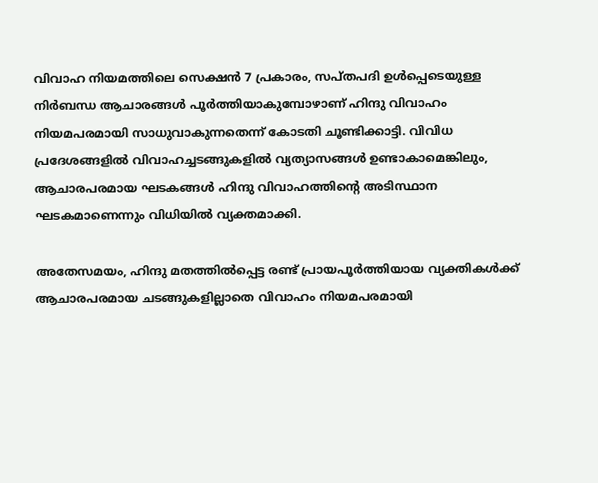വിവാഹ നിയമത്തിലെ സെക്ഷൻ 7 പ്രകാരം, സപ്തപദി ഉൾപ്പെടെയുള്ള നിർബന്ധ ആചാരങ്ങൾ പൂർത്തിയാകുമ്പോഴാണ് ഹിന്ദു വിവാഹം നിയമപരമായി സാധുവാകുന്നതെന്ന് കോടതി ചൂണ്ടിക്കാട്ടി. വിവിധ പ്രദേശങ്ങളിൽ വിവാഹച്ചടങ്ങുകളിൽ വ്യത്യാസങ്ങൾ ഉണ്ടാകാമെങ്കിലും, ആചാരപരമായ ഘടകങ്ങൾ ഹിന്ദു വിവാഹത്തിന്റെ അടിസ്ഥാന ഘടകമാണെന്നും വിധിയിൽ വ്യക്തമാക്കി.

അതേസമയം, ഹിന്ദു മതത്തിൽപ്പെട്ട രണ്ട് പ്രായപൂർത്തിയായ വ്യക്തികൾക്ക് ആചാരപരമായ ചടങ്ങുകളില്ലാതെ വിവാഹം നിയമപരമായി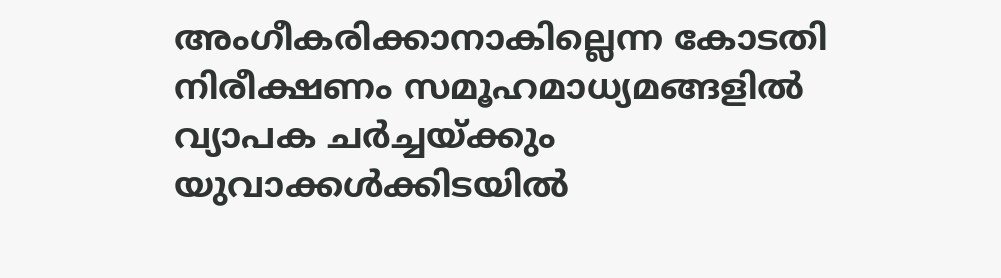അംഗീകരിക്കാനാകില്ലെന്ന കോടതി നിരീക്ഷണം സമൂഹമാധ്യമങ്ങളിൽ വ്യാപക ചർച്ചയ്ക്കും യുവാക്കൾക്കിടയിൽ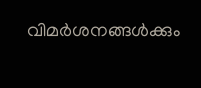വിമർശനങ്ങൾക്കും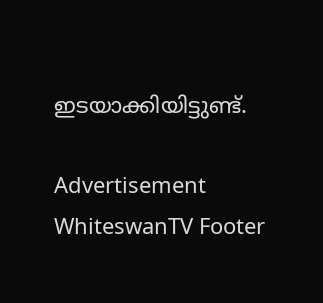ഇടയാക്കിയിട്ടുണ്ട്.

Advertisement
WhiteswanTV Footer